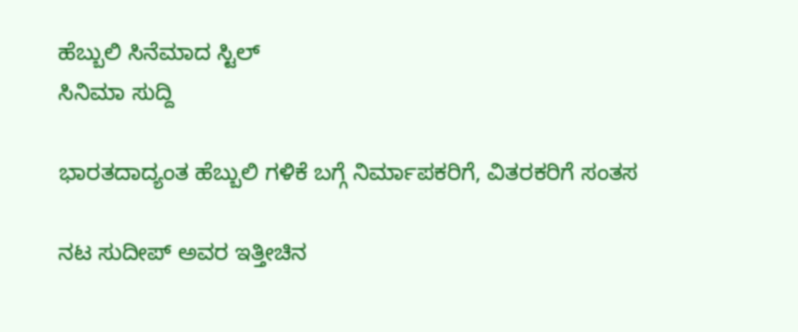ಹೆಬ್ಬುಲಿ ಸಿನೆಮಾದ ಸ್ಟಿಲ್
ಸಿನಿಮಾ ಸುದ್ದಿ

ಭಾರತದಾದ್ಯಂತ ಹೆಬ್ಬುಲಿ ಗಳಿಕೆ ಬಗ್ಗೆ ನಿರ್ಮಾಪಕರಿಗೆ, ವಿತರಕರಿಗೆ ಸಂತಸ

ನಟ ಸುದೀಪ್ ಅವರ ಇತ್ತೀಚಿನ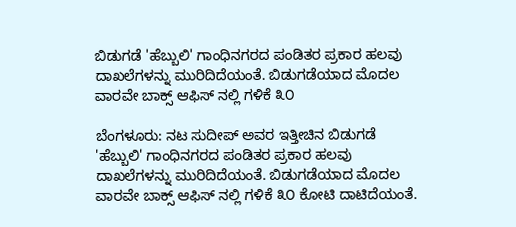ಬಿಡುಗಡೆ 'ಹೆಬ್ಬುಲಿ' ಗಾಂಧಿನಗರದ ಪಂಡಿತರ ಪ್ರಕಾರ ಹಲವು ದಾಖಲೆಗಳನ್ನು ಮುರಿದಿದೆಯಂತೆ. ಬಿಡುಗಡೆಯಾದ ಮೊದಲ ವಾರವೇ ಬಾಕ್ಸ್ ಆಫಿಸ್ ನಲ್ಲಿ ಗಳಿಕೆ ೩೦

ಬೆಂಗಳೂರು: ನಟ ಸುದೀಪ್ ಅವರ ಇತ್ತೀಚಿನ ಬಿಡುಗಡೆ 'ಹೆಬ್ಬುಲಿ' ಗಾಂಧಿನಗರದ ಪಂಡಿತರ ಪ್ರಕಾರ ಹಲವು ದಾಖಲೆಗಳನ್ನು ಮುರಿದಿದೆಯಂತೆ. ಬಿಡುಗಡೆಯಾದ ಮೊದಲ ವಾರವೇ ಬಾಕ್ಸ್ ಆಫಿಸ್ ನಲ್ಲಿ ಗಳಿಕೆ ೩೦ ಕೋಟಿ ದಾಟಿದೆಯಂತೆ.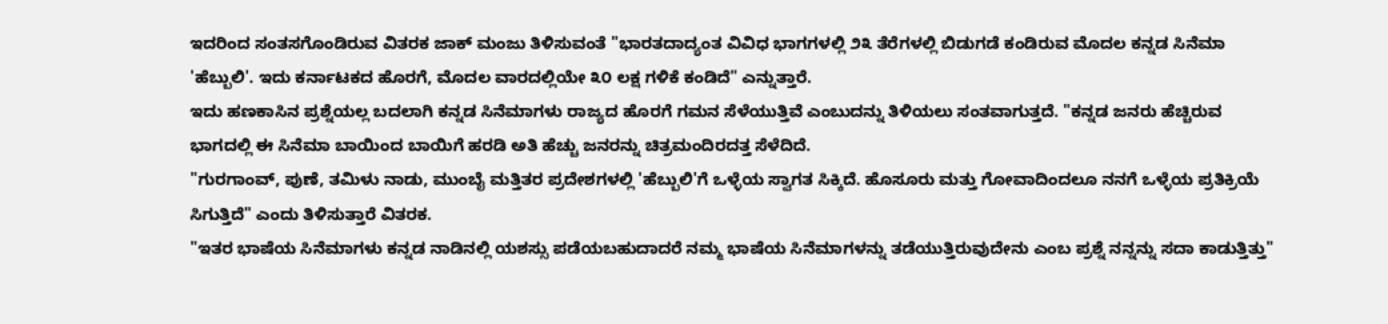ಇದರಿಂದ ಸಂತಸಗೊಂಡಿರುವ ವಿತರಕ ಜಾಕ್ ಮಂಜು ತಿಳಿಸುವಂತೆ "ಭಾರತದಾದ್ಯಂತ ವಿವಿಧ ಭಾಗಗಳಲ್ಲಿ ೨೩ ತೆರೆಗಳಲ್ಲಿ ಬಿಡುಗಡೆ ಕಂಡಿರುವ ಮೊದಲ ಕನ್ನಡ ಸಿನೆಮಾ 'ಹೆಬ್ಬುಲಿ'. ಇದು ಕರ್ನಾಟಕದ ಹೊರಗೆ, ಮೊದಲ ವಾರದಲ್ಲಿಯೇ ೩೦ ಲಕ್ಷ ಗಳಿಕೆ ಕಂಡಿದೆ" ಎನ್ನುತ್ತಾರೆ.
ಇದು ಹಣಕಾಸಿನ ಪ್ರಶ್ನೆಯಲ್ಲ ಬದಲಾಗಿ ಕನ್ನಡ ಸಿನೆಮಾಗಳು ರಾಜ್ಯದ ಹೊರಗೆ ಗಮನ ಸೆಳೆಯುತ್ತಿವೆ ಎಂಬುದನ್ನು ತಿಳಿಯಲು ಸಂತವಾಗುತ್ತದೆ. "ಕನ್ನಡ ಜನರು ಹೆಚ್ಚಿರುವ ಭಾಗದಲ್ಲಿ ಈ ಸಿನೆಮಾ ಬಾಯಿಂದ ಬಾಯಿಗೆ ಹರಡಿ ಅತಿ ಹೆಚ್ಚು ಜನರನ್ನು ಚಿತ್ರಮಂದಿರದತ್ತ ಸೆಳೆದಿದೆ.
"ಗುರಗಾಂವ್, ಪುಣೆ, ತಮಿಳು ನಾಡು, ಮುಂಬೈ ಮತ್ತಿತರ ಪ್ರದೇಶಗಳಲ್ಲಿ 'ಹೆಬ್ಬುಲಿ'ಗೆ ಒಳ್ಳೆಯ ಸ್ವಾಗತ ಸಿಕ್ಕಿದೆ. ಹೊಸೂರು ಮತ್ತು ಗೋವಾದಿಂದಲೂ ನನಗೆ ಒಳ್ಳೆಯ ಪ್ರತಿಕ್ರಿಯೆ ಸಿಗುತ್ತಿದೆ" ಎಂದು ತಿಳಿಸುತ್ತಾರೆ ವಿತರಕ.
"ಇತರ ಭಾಷೆಯ ಸಿನೆಮಾಗಳು ಕನ್ನಡ ನಾಡಿನಲ್ಲಿ ಯಶಸ್ಸು ಪಡೆಯಬಹುದಾದರೆ ನಮ್ಮ ಭಾಷೆಯ ಸಿನೆಮಾಗಳನ್ನು ತಡೆಯುತ್ತಿರುವುದೇನು ಎಂಬ ಪ್ರಶ್ನೆ ನನ್ನನ್ನು ಸದಾ ಕಾಡುತ್ತಿತ್ತು"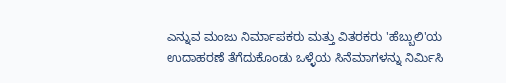ಎನ್ನುವ ಮಂಜು ನಿರ್ಮಾಪಕರು ಮತ್ತು ವಿತರಕರು 'ಹೆಬ್ಬುಲಿ'ಯ ಉದಾಹರಣೆ ತೆಗೆದುಕೊಂಡು ಒಳ್ಳೆಯ ಸಿನೆಮಾಗಳನ್ನು ನಿರ್ಮಿಸಿ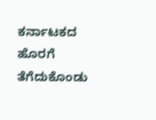ಕರ್ನಾಟಕದ ಹೊರಗೆ ತೆಗೆದುಕೊಂಡು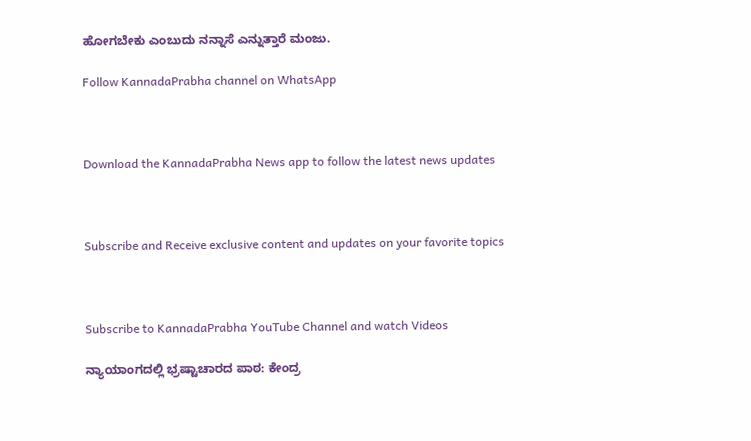ಹೋಗಬೇಕು ಎಂಬುದು ನನ್ನಾಸೆ ಎನ್ನುತ್ತಾರೆ ಮಂಜು.

Follow KannadaPrabha channel on WhatsApp



Download the KannadaPrabha News app to follow the latest news updates



Subscribe and Receive exclusive content and updates on your favorite topics



Subscribe to KannadaPrabha YouTube Channel and watch Videos

ನ್ಯಾಯಾಂಗದಲ್ಲಿ ಭ್ರಷ್ಟಾಚಾರದ ಪಾಠ: ಕೇಂದ್ರ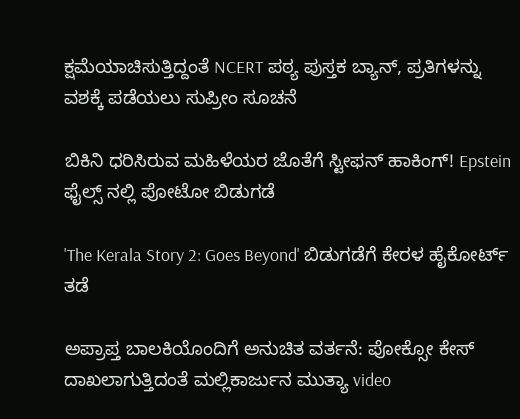ಕ್ಷಮೆಯಾಚಿಸುತ್ತಿದ್ದಂತೆ NCERT ಪಠ್ಯ ಪುಸ್ತಕ ಬ್ಯಾನ್, ಪ್ರತಿಗಳನ್ನು ವಶಕ್ಕೆ ಪಡೆಯಲು ಸುಪ್ರೀಂ ಸೂಚನೆ

ಬಿಕಿನಿ ಧರಿಸಿರುವ ಮಹಿಳೆಯರ ಜೊತೆಗೆ ಸ್ಟೀಫನ್ ಹಾಕಿಂಗ್! Epstein ಫೈಲ್ಸ್ ನಲ್ಲಿ ಪೋಟೋ ಬಿಡುಗಡೆ

'The Kerala Story 2: Goes Beyond' ಬಿಡುಗಡೆಗೆ ಕೇರಳ ಹೈಕೋರ್ಟ್ ತಡೆ

ಅಪ್ರಾಪ್ತ ಬಾಲಕಿಯೊಂದಿಗೆ ಅನುಚಿತ ವರ್ತನೆ: ಪೋಕ್ಸೋ ಕೇಸ್ ದಾಖಲಾಗುತ್ತಿದಂತೆ ಮಲ್ಲಿಕಾರ್ಜುನ ಮುತ್ಯಾ video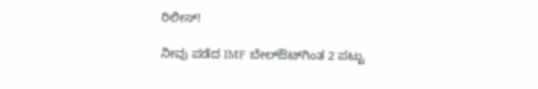ರಿಲೀಸ್!

ನೀವು ಪಡೆದ IMF ಬೇಲ್ಔಟ್‌ಗಿಂತ 2 ಪಟ್ಟು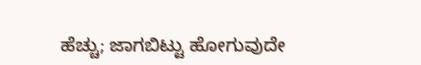ಹೆಚ್ಚು; ಜಾಗಬಿಟ್ಟು ಹೋಗುವುದೇ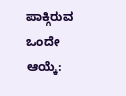ಪಾಕ್ಗಿರುವ ಒಂದೇ ಆಯ್ಕೆ: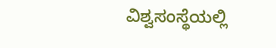ವಿಶ್ವಸಂಸ್ಥೆಯಲ್ಲಿ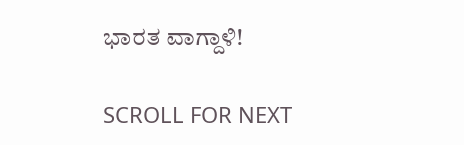ಭಾರತ ವಾಗ್ದಾಳಿ!

SCROLL FOR NEXT